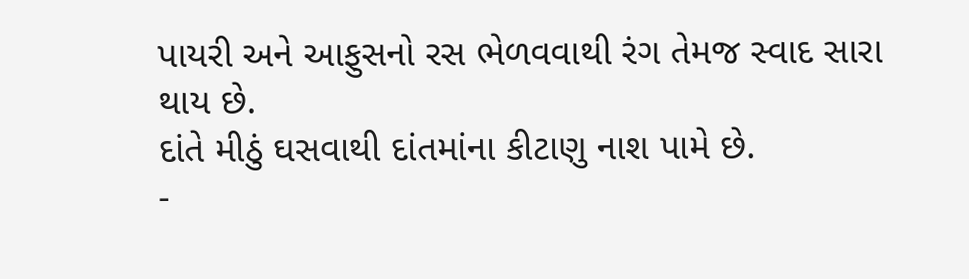પાયરી અને આફુસનો રસ ભેળવવાથી રંગ તેમજ સ્વાદ સારા થાય છે.
દાંતે મીઠું ઘસવાથી દાંતમાંના કીટાણુ નાશ પામે છે.
-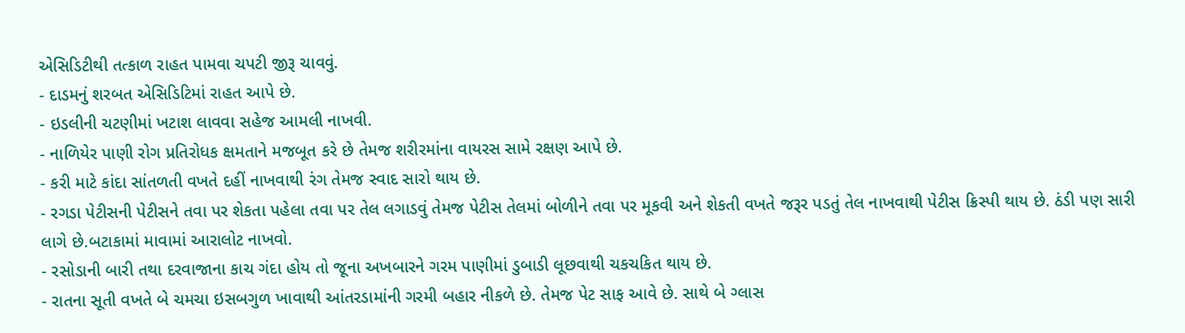એસિડિટીથી તત્કાળ રાહત પામવા ચપટી જીરૂ ચાવવું.
- દાડમનું શરબત એસિડિટિમાં રાહત આપે છે.
- ઇડલીની ચટણીમાં ખટાશ લાવવા સહેજ આમલી નાખવી.
- નાળિયેર પાણી રોગ પ્રતિરોધક ક્ષમતાને મજબૂત કરે છે તેમજ શરીરમાંના વાયરસ સામે રક્ષણ આપે છે.
- કરી માટે કાંદા સાંતળતી વખતે દહીં નાખવાથી રંગ તેમજ સ્વાદ સારો થાય છે.
- રગડા પેટીસની પેટીસને તવા પર શેકતા પહેલા તવા પર તેલ લગાડવું તેમજ પેટીસ તેલમાં બોળીને તવા પર મૂકવી અને શેકતી વખતે જરૂર પડતું તેલ નાખવાથી પેટીસ ક્રિસ્પી થાય છે. ઠંડી પણ સારી લાગે છે.બટાકામાં માવામાં આરાલોટ નાખવો.
- રસોડાની બારી તથા દરવાજાના કાચ ગંદા હોય તો જૂના અખબારને ગરમ પાણીમાં ડુબાડી લૂછવાથી ચકચકિત થાય છે.
- રાતના સૂતી વખતે બે ચમચા ઇસબગુળ ખાવાથી આંતરડામાંની ગરમી બહાર નીકળે છે. તેમજ પેટ સાફ આવે છે. સાથે બે ગ્લાસ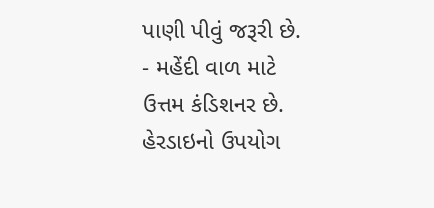પાણી પીવું જરૂરી છે.
- મહેંદી વાળ માટે ઉત્તમ કંડિશનર છે. હેરડાઇનો ઉપયોગ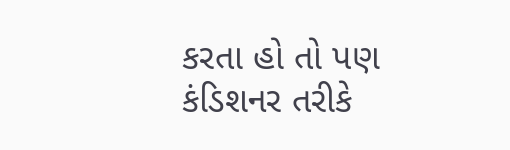કરતા હો તો પણ કંડિશનર તરીકે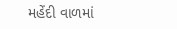મહેંદી વાળમાં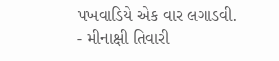પખવાડિયે એક વાર લગાડવી.
- મીનાક્ષી તિવારી